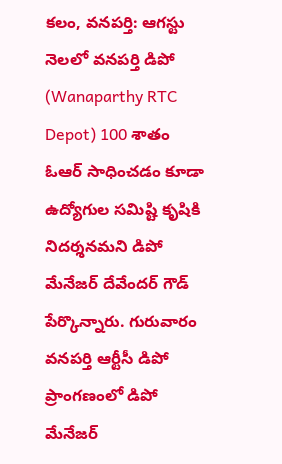కలం, వనపర్తి: ఆగస్టు నెలలో వనపర్తి డిపో (Wanaparthy RTC Depot) 100 శాతం ఓఆర్ సాధించడం కూడా ఉద్యోగుల సమిష్టి కృషికి నిదర్శనమని డిపో మేనేజర్ దేవేందర్ గౌడ్ పేర్కొన్నారు. గురువారం వనపర్తి ఆర్టీసీ డిపో ప్రాంగణంలో డిపో మేనేజర్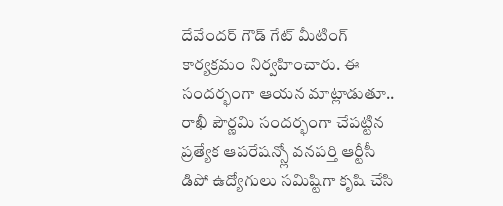దేవేందర్ గౌడ్ గేట్ మీటింగ్ కార్యక్రమం నిర్వహించారు. ఈ సందర్భంగా ఆయన మాట్లాడుతూ.. రాఖీ పౌర్ణమి సందర్భంగా చేపట్టిన ప్రత్యేక ఆపరేషన్స్లో వనపర్తి ఆర్టీసీ డిపో ఉద్యోగులు సమిష్టిగా కృషి చేసి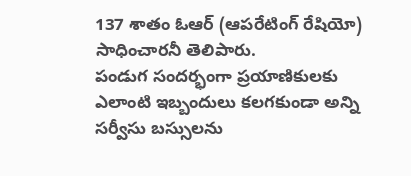137 శాతం ఓఆర్ (ఆపరేటింగ్ రేషియో) సాధించారనీ తెలిపారు.
పండుగ సందర్భంగా ప్రయాణికులకు ఎలాంటి ఇబ్బందులు కలగకుండా అన్ని సర్వీసు బస్సులను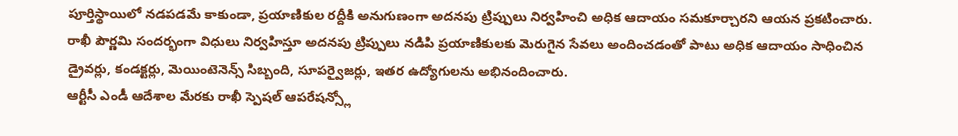పూర్తిస్థాయిలో నడపడమే కాకుండా, ప్రయాణికుల రద్దీకి అనుగుణంగా అదనపు ట్రిప్పులు నిర్వహించి అధిక ఆదాయం సమకూర్చారని ఆయన ప్రకటించారు. రాఖీ పౌర్ణమి సందర్భంగా విధులు నిర్వహిస్తూ అదనపు ట్రిప్పులు నడిపి ప్రయాణికులకు మెరుగైన సేవలు అందించడంతో పాటు అధిక ఆదాయం సాధించిన డ్రైవర్లు, కండక్టర్లు, మెయింటెనెన్స్ సిబ్బంది, సూపర్వైజర్లు, ఇతర ఉద్యోగులను అభినందించారు.
ఆర్టీసీ ఎండీ ఆదేశాల మేరకు రాఖీ స్పెషల్ ఆపరేషన్స్లో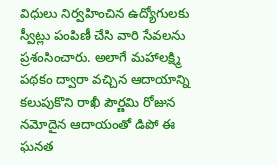విధులు నిర్వహించిన ఉద్యోగులకు స్వీట్లు పంపిణీ చేసి వారి సేవలను ప్రశంసించారు. అలాగే మహాలక్ష్మి పథకం ద్వారా వచ్చిన ఆదాయాన్ని కలుపుకొని రాఖీ పౌర్ణమి రోజున నమోదైన ఆదాయంతో డిపో ఈ ఘనత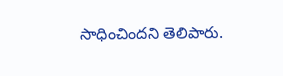సాధించిందని తెలిపారు.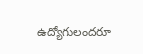ఉద్యోగులందరూ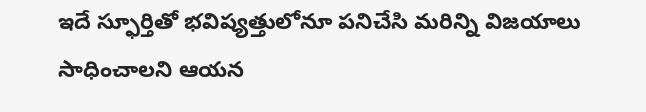ఇదే స్ఫూర్తితో భవిష్యత్తులోనూ పనిచేసి మరిన్ని విజయాలు సాధించాలని ఆయన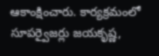ఆకాంక్షించారు. కార్యక్రమంలో సూపర్వైజర్లు జయకృష్ణ,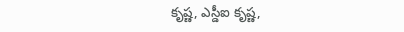కృష్ణ, ఎస్డీఐ కృష్ణ,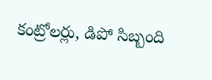కంట్రోలర్లు, డిపో సిబ్బంది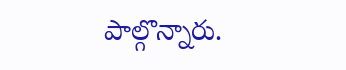పాల్గొన్నారు.